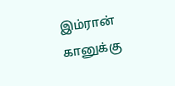இம்ரான் கானுக்கு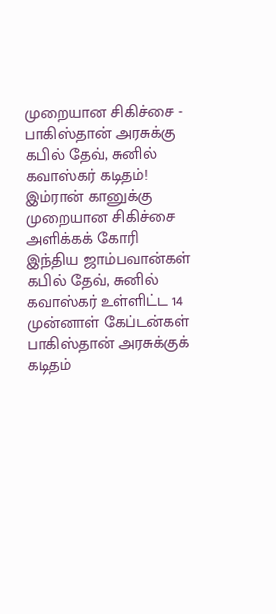முறையான சிகிச்சை - பாகிஸ்தான் அரசுக்கு கபில் தேவ், சுனில் கவாஸ்கர் கடிதம்!
இம்ரான் கானுக்கு முறையான சிகிச்சை அளிக்கக் கோரி இந்திய ஜாம்பவான்கள் கபில் தேவ், சுனில் கவாஸ்கர் உள்ளிட்ட 14 முன்னாள் கேப்டன்கள் பாகிஸ்தான் அரசுக்குக் கடிதம்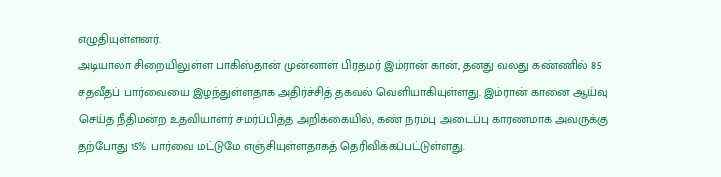எழுதியுள்ளனர்.
அடியாலா சிறையிலுள்ள பாகிஸ்தான் முன்னாள் பிரதமர் இம்ரான் கான், தனது வலது கண்ணில் 85 சதவீதப் பார்வையை இழந்துள்ளதாக அதிர்ச்சித் தகவல் வெளியாகியுள்ளது. இம்ரான் கானை ஆய்வு செய்த நீதிமன்ற உதவியாளர் சமர்ப்பித்த அறிக்கையில், கண் நரம்பு அடைப்பு காரணமாக அவருக்கு தற்போது 15% பார்வை மட்டுமே எஞ்சியுள்ளதாகத் தெரிவிக்கப்பட்டுள்ளது.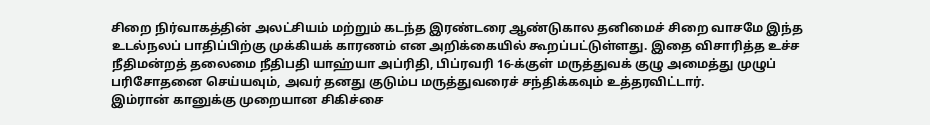சிறை நிர்வாகத்தின் அலட்சியம் மற்றும் கடந்த இரண்டரை ஆண்டுகால தனிமைச் சிறை வாசமே இந்த உடல்நலப் பாதிப்பிற்கு முக்கியக் காரணம் என அறிக்கையில் கூறப்பட்டுள்ளது. இதை விசாரித்த உச்ச நீதிமன்றத் தலைமை நீதிபதி யாஹ்யா அப்ரிதி, பிப்ரவரி 16-க்குள் மருத்துவக் குழு அமைத்து முழுப் பரிசோதனை செய்யவும், அவர் தனது குடும்ப மருத்துவரைச் சந்திக்கவும் உத்தரவிட்டார்.
இம்ரான் கானுக்கு முறையான சிகிச்சை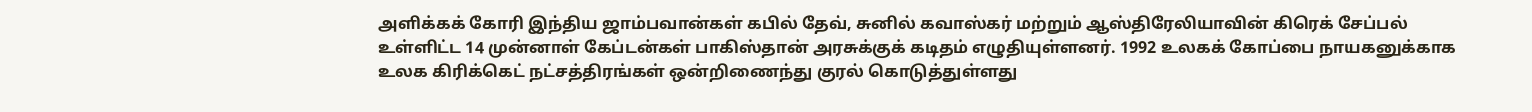அளிக்கக் கோரி இந்திய ஜாம்பவான்கள் கபில் தேவ், சுனில் கவாஸ்கர் மற்றும் ஆஸ்திரேலியாவின் கிரெக் சேப்பல் உள்ளிட்ட 14 முன்னாள் கேப்டன்கள் பாகிஸ்தான் அரசுக்குக் கடிதம் எழுதியுள்ளனர். 1992 உலகக் கோப்பை நாயகனுக்காக உலக கிரிக்கெட் நட்சத்திரங்கள் ஒன்றிணைந்து குரல் கொடுத்துள்ளது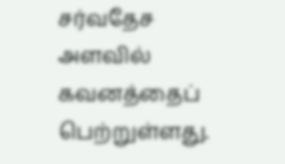சர்வதேச அளவில் கவனத்தைப் பெற்றுள்ளது.